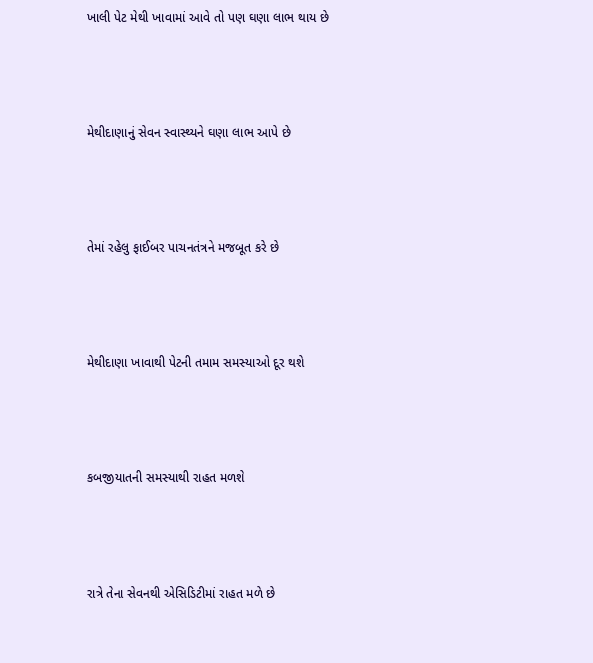ખાલી પેટ મેથી ખાવામાં આવે તો પણ ઘણા લાભ થાય છે



મેથીદાણાનું સેવન સ્વાસ્થ્યને ઘણા લાભ આપે છે



તેમાં રહેલુ ફાઈબર પાચનતંત્રને મજબૂત કરે છે



મેથીદાણા ખાવાથી પેટની તમામ સમસ્યાઓ દૂર થશે



કબજીયાતની સમસ્યાથી રાહત મળશે



રાત્રે તેના સેવનથી એસિડિટીમાં રાહત મળે છે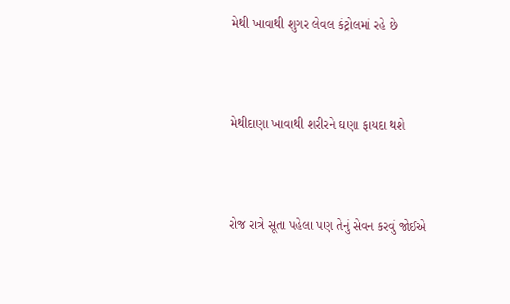મેથી ખાવાથી શુગર લેવલ કંટ્રોલમાં રહે છે



મેથીદાણા ખાવાથી શરીરને ઘણા ફાયદા થશે



રોજ રાત્રે સૂતા પહેલા પણ તેનું સેવન કરવું જોઈએ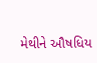મેથીને ઔષધિય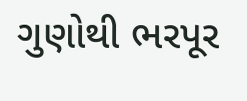ગુણોથી ભરપૂર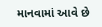માનવામાં આવે છે